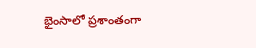భైంసాలో ప్రశాంతంగా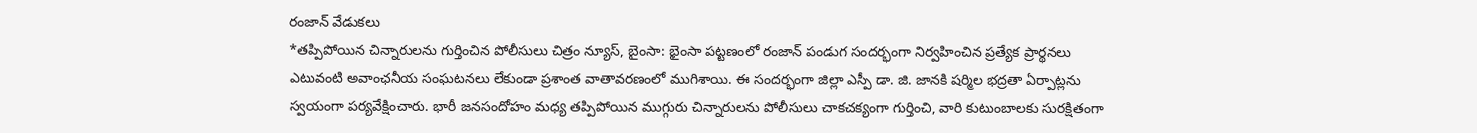రంజాన్ వేడుకలు
*తప్పిపోయిన చిన్నారులను గుర్తించిన పోలీసులు చిత్రం న్యూస్, బైంసా: భైంసా పట్టణంలో రంజాన్ పండుగ సందర్భంగా నిర్వహించిన ప్రత్యేక ప్రార్థనలు ఎటువంటి అవాంఛనీయ సంఘటనలు లేకుండా ప్రశాంత వాతావరణంలో ముగిశాయి. ఈ సందర్భంగా జిల్లా ఎస్పీ డా. జి. జానకి షర్మిల భద్రతా ఏర్పాట్లను స్వయంగా పర్యవేక్షించారు. భారీ జనసందోహం మధ్య తప్పిపోయిన ముగ్గురు చిన్నారులను పోలీసులు చాకచక్యంగా గుర్తించి, వారి కుటుంబాలకు సురక్షితంగా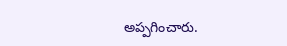అప్పగించారు.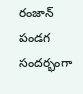రంజాన్ పండగ సందర్భంగా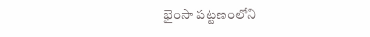భైంసా పట్టణంలోని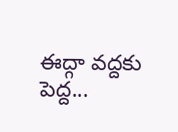ఈద్గా వద్దకు పెద్ద...